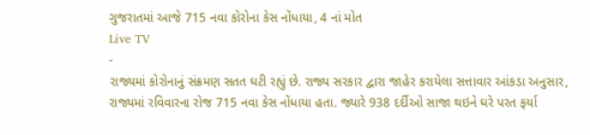ગુજરાતમાં આજે 715 નવા કોરોના કેસ નોંધાયા, 4 નાં મોત
Live TV
-
રાજ્યમાં કોરોનાનું સંક્રમણ સતત ઘટી રહ્યું છે. રાજ્ય સરકાર દ્વારા જાહેર કરાયેલા સત્તાવાર આંકડા અનુસાર, રાજ્યમાં રવિવારના રોજ 715 નવા કેસ નોંધાયા હતા. જ્યારે 938 દર્દીઓ સાજા થઇને ઘરે પરત ફર્યા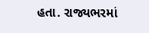હતા. રાજ્યભરમાં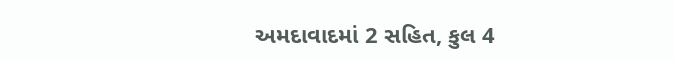અમદાવાદમાં 2 સહિત, કુલ 4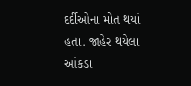દર્દીઓના મોત થયાં હતા. જાહેર થયેલા આંકડા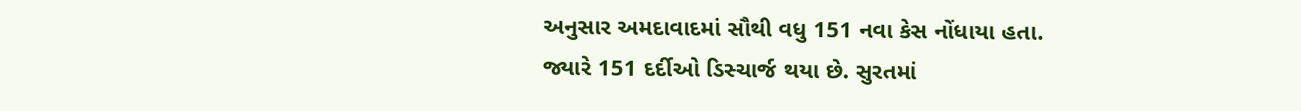અનુસાર અમદાવાદમાં સૌથી વધુ 151 નવા કેસ નોંધાયા હતા. જ્યારે 151 દર્દીઓ ડિસ્ચાર્જ થયા છે. સુરતમાં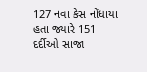127 નવા કેસ નોંધાયા હતા જ્યારે 151 દર્દીઓ સાજા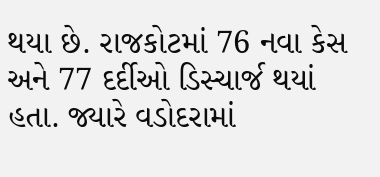થયા છે. રાજકોટમાં 76 નવા કેસ અને 77 દર્દીઓ ડિસ્ચાર્જ થયાં હતા. જ્યારે વડોદરામાં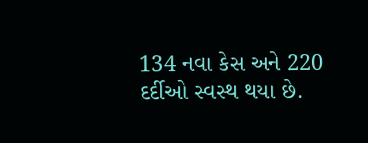134 નવા કેસ અને 220 દર્દીઓ સ્વસ્થ થયા છે.